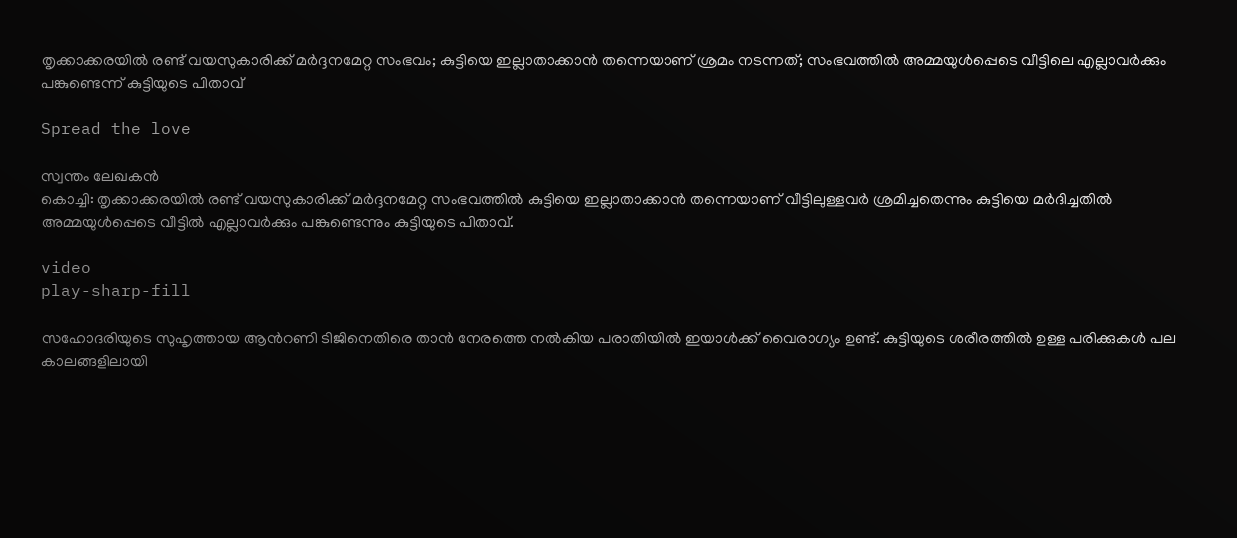തൃക്കാക്കരയില്‍ രണ്ട് വയസുകാരിക്ക് മര്‍ദ്ദനമേറ്റ സംഭവം; കുട്ടിയെ ഇല്ലാതാക്കാന്‍ തന്നെയാണ് ശ്രമം നടന്നത്; സംഭവത്തിൽ അമ്മയുള്‍പ്പെടെ വീട്ടിലെ എല്ലാവര്‍ക്കും പങ്കുണ്ടെന്ന് കുട്ടിയുടെ പിതാവ്

Spread the love

സ്വന്തം ലേഖകൻ
കൊച്ചി: തൃക്കാക്കരയില്‍ രണ്ട് വയസുകാരിക്ക് മര്‍ദ്ദനമേറ്റ സംഭവത്തില്‍ കുട്ടിയെ ഇല്ലാതാക്കാന്‍ തന്നെയാണ് വീട്ടിലുള്ളവര്‍ ശ്രമിച്ചതെന്നും കുട്ടിയെ മര്‍ദിച്ചതില്‍ അമ്മയുള്‍പ്പെടെ വീട്ടില്‍ എല്ലാവര്‍ക്കും പങ്കുണ്ടെന്നും കുട്ടിയുടെ പിതാവ്.

video
play-sharp-fill

സഹോദരിയുടെ സുഹൃത്തായ ആന്‍റണി ടിജിനെതിരെ താന്‍ നേരത്തെ നല്‍കിയ പരാതിയില്‍ ഇയാള്‍ക്ക് വൈരാഗ്യം ഉണ്ട്. കുട്ടിയുടെ ശരീരത്തില്‍ ഉള്ള പരിക്കുകള്‍ പല കാലങ്ങളിലായി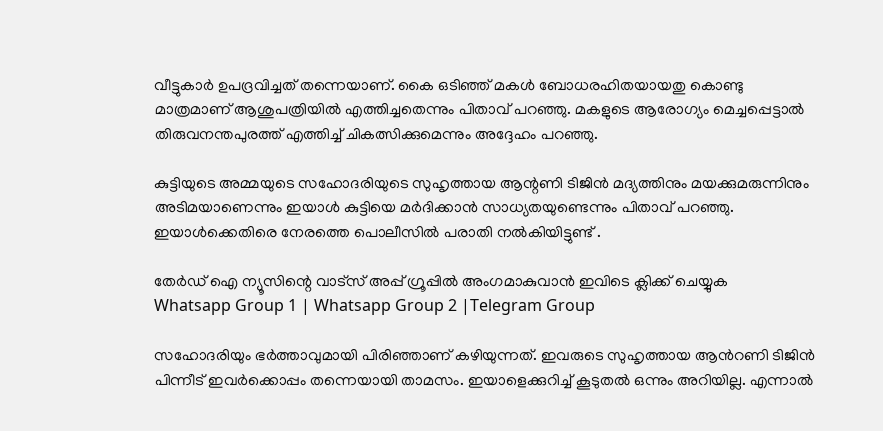വീട്ടുകാര്‍ ഉപദ്രവിച്ചത് തന്നെയാണ്‌. കൈ ഒടിഞ്ഞ് മകള്‍ ബോധരഹിതയായതു കൊണ്ടു മാത്രമാണ് ആശുപത്രിയില്‍ എത്തിച്ചതെന്നും പിതാവ് പറഞ്ഞു. മകളുടെ ആരോഗ്യം മെച്ചപ്പെട്ടാല്‍ തിരുവനന്തപുരത്ത് എത്തിച്ച്‌ ചികത്സിക്കുമെന്നും അദ്ദേഹം പറഞ്ഞു.

കുട്ടിയുടെ അമ്മയുടെ സഹോദരിയുടെ സുഹൃത്തായ ആന്റണി ടിജിന്‍ മദ്യത്തിനും മയക്കുമരുന്നിനും അടിമയാണെന്നും ഇയാള്‍ കുട്ടിയെ മര്‍ദിക്കാന്‍ സാധ്യതയുണ്ടെന്നും പിതാവ് പറഞ്ഞു. ഇയാള്‍ക്കെതിരെ നേരത്തെ പൊലീസില്‍ പരാതി നല്‍കിയിട്ടുണ്ട് .

തേർഡ് ഐ ന്യൂസിന്റെ വാട്സ് അപ്പ് ഗ്രൂപ്പിൽ അംഗമാകുവാൻ ഇവിടെ ക്ലിക്ക് ചെയ്യുക
Whatsapp Group 1 | Whatsapp Group 2 |Telegram Group

സഹോദരിയും ഭര്‍ത്താവുമായി പിരിഞ്ഞാണ് കഴിയുന്നത്. ഇവരുടെ സുഹൃത്തായ ആന്‍റണി ടിജിന്‍ പിന്നീട് ഇവര്‍ക്കൊപ്പം തന്നെയായി താമസം. ഇയാളെക്കുറിച്ച്‌ കൂടുതല്‍ ഒന്നും അറിയില്ല. എന്നാല്‍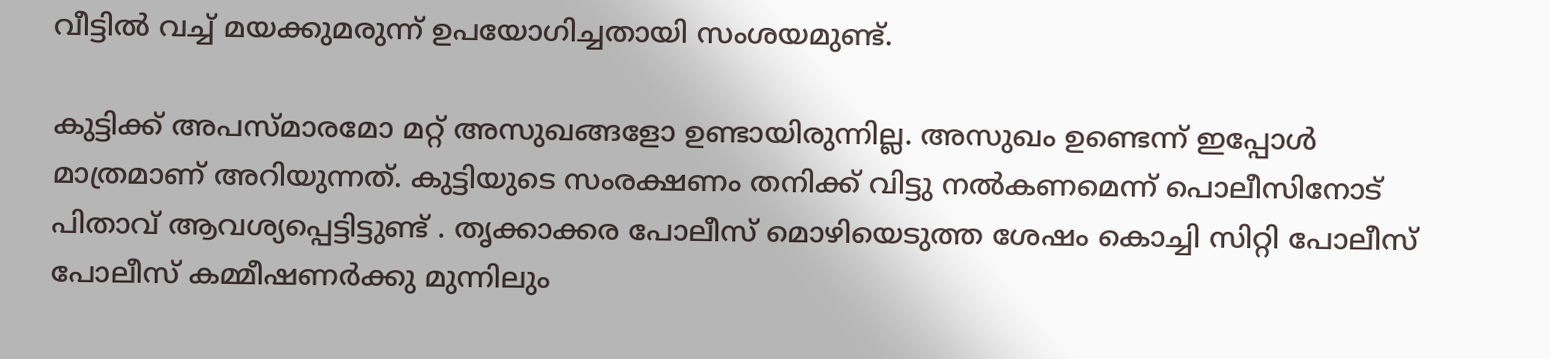വീട്ടില്‍ വച്ച്‌ മയക്കുമരുന്ന് ഉപയോഗിച്ചതായി സംശയമുണ്ട്.

കുട്ടിക്ക് അപസ്മാരമോ മറ്റ് അസുഖങ്ങളോ ഉണ്ടായിരുന്നില്ല. അസുഖം ഉണ്ടെന്ന് ഇപ്പോള്‍ മാത്രമാണ് അറിയുന്നത്. കുട്ടിയുടെ സംരക്ഷണം തനിക്ക് വിട്ടു നല്‍കണമെന്ന് പൊലീസിനോട് പിതാവ് ആവശ്യപ്പെട്ടിട്ടുണ്ട് . തൃക്കാക്കര പോലീസ് മൊഴിയെടുത്ത ശേഷം കൊച്ചി സിറ്റി പോലീസ് പോലീസ് കമ്മീഷണര്‍ക്കു മുന്നിലും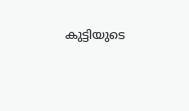കുട്ടിയുടെ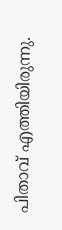പിതാവ് എത്തിയിരുന്നു.